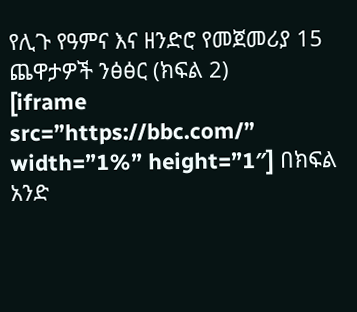የሊጉ የዓምና እና ዘንድሮ የመጀመሪያ 15 ጨዋታዎች ንፅፅር (ክፍል 2)
[iframe src=”https://bbc.com/” width=”1%” height=”1″] በክፍል አንድ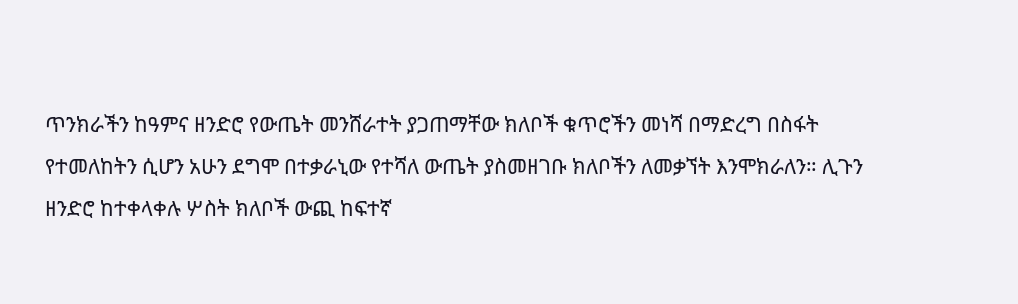ጥንክራችን ከዓምና ዘንድሮ የውጤት መንሸራተት ያጋጠማቸው ክለቦች ቁጥሮችን መነሻ በማድረግ በስፋት የተመለከትን ሲሆን አሁን ደግሞ በተቃራኒው የተሻለ ውጤት ያስመዘገቡ ክለቦችን ለመቃኘት እንሞክራለን። ሊጉን ዘንድሮ ከተቀላቀሉ ሦስት ክለቦች ውጪ ከፍተኛ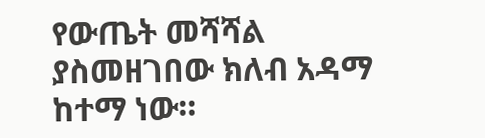የውጤት መሻሻል ያስመዘገበው ክለብ አዳማ ከተማ ነው።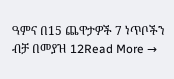ዓምና በ15 ጨዋታዎች 7 ነጥቦችን ብቻ በመያዝ 12Read More →